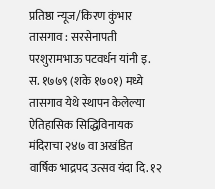प्रतिष्ठा न्यूज/किरण कुंभार
तासगाव : सरसेनापती परशुरामभाऊ पटवर्धन यांनी इ. स. १७७९ (शके १७०१) मध्ये तासगाव येथे स्थापन केलेल्या ऐतिहासिक सिद्धिविनायक मंदिराचा २४७ वा अखंडित वार्षिक भाद्रपद उत्सव यंदा दि. १२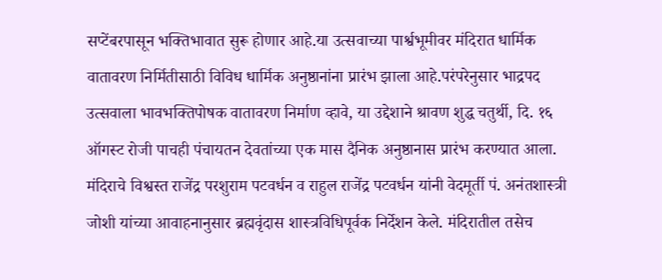सप्टेंबरपासून भक्तिभावात सुरू होणार आहे.या उत्सवाच्या पार्श्वभूमीवर मंदिरात धार्मिक वातावरण निर्मितीसाठी विविध धार्मिक अनुष्ठानांना प्रारंभ झाला आहे.परंपरेनुसार भाद्रपद उत्सवाला भावभक्तिपोषक वातावरण निर्माण व्हावे, या उद्देशाने श्रावण शुद्ध चतुर्थी, दि. १६ ऑगस्ट रोजी पाचही पंचायतन देवतांच्या एक मास दैनिक अनुष्ठानास प्रारंभ करण्यात आला.
मंदिराचे विश्वस्त राजेंद्र परशुराम पटवर्धन व राहुल राजेंद्र पटवर्धन यांनी वेदमूर्ती पं. अनंतशास्त्री जोशी यांच्या आवाहनानुसार ब्रह्मवृंदास शास्त्रविधिपूर्वक निर्देशन केले. मंदिरातील तसेच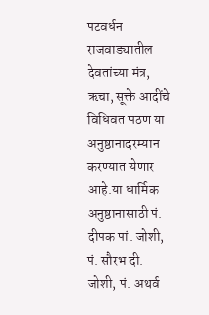पटवर्धन राजवाड्यातील देवतांच्या मंत्र, ऋचा, सूक्ते आदींचे विधिवत पठण या अनुष्ठानादरम्यान करण्यात येणार आहे.या धार्मिक अनुष्ठानासाठी पं. दीपक पां. जोशी, पं. सौरभ दी. जोशी, पं. अथर्व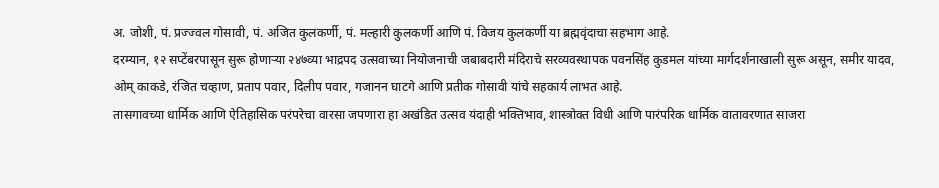अ. जोशी, पं. प्रज्ज्वल गोसावी, पं. अजित कुलकर्णी, पं. मल्हारी कुलकर्णी आणि पं. विजय कुलकर्णी या ब्रह्मवृंदाचा सहभाग आहे.
दरम्यान, १२ सप्टेंबरपासून सुरू होणाऱ्या २४७व्या भाद्रपद उत्सवाच्या नियोजनाची जबाबदारी मंदिराचे सरव्यवस्थापक पवनसिंह कुडमल यांच्या मार्गदर्शनाखाली सुरू असून, समीर यादव, ओम् काकडे, रंजित चव्हाण, प्रताप पवार, दिलीप पवार, गजानन घाटगे आणि प्रतीक गोसावी यांचे सहकार्य लाभत आहे.
तासगावच्या धार्मिक आणि ऐतिहासिक परंपरेचा वारसा जपणारा हा अखंडित उत्सव यंदाही भक्तिभाव, शास्त्रोक्त विधी आणि पारंपरिक धार्मिक वातावरणात साजरा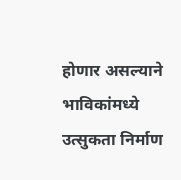होणार असल्याने भाविकांमध्ये उत्सुकता निर्माण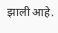झाली आहे.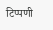टिप्पणी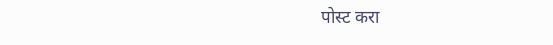पोस्ट करा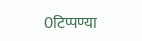0टिप्पण्या